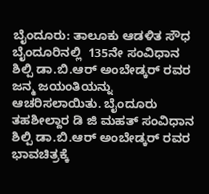ಬೈಂದೂರು: ತಾಲೂಕು ಆಡಳಿತ ಸೌಧ ಬೈಂದೂರಿನಲ್ಲಿ  135ನೇ ಸಂವಿಧಾನ ಶಿಲ್ಪಿ ಡಾ.ಬಿ.ಆರ್ ಅಂಬೇಡ್ಕರ್ ರವರ ಜನ್ಮ ಜಯಂತಿಯನ್ನು ಆಚರಿಸಲಾಯಿತು. ಬೈಂದೂರು ತಹಶೀಲ್ದಾರ ಡಿ ಜಿ ಮಹತ್ ಸಂವಿಧಾನ ಶಿಲ್ಪಿ ಡಾ.ಬಿ.ಆರ್ ಅಂಬೇಡ್ಕರ್ ರವರ ಭಾವಚಿತ್ರಕ್ಕೆ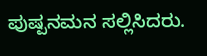ಪುಷ್ಪನಮನ ಸಲ್ಲಿಸಿದರು.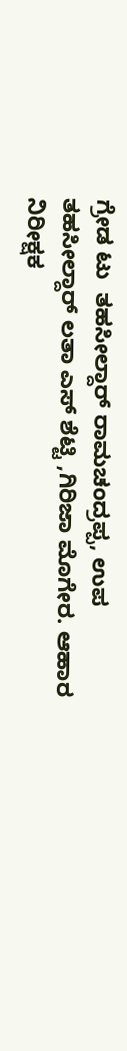ಗ್ರೇಡ ಟು  ತಹಸೀಲ್ದಾರ್ ರಾಮಚಂದ್ರಪ್ಪ, ಉಪ ತಹಸೀಲ್ದಾರ್ ಲತಾ ಎಸ್ ಶೆಟ್ಟಿ ,ಗಿರಿಜಾ ಮೊಗೇರ. ಆಹಾರ ನಿರೀಕ್ಷಕ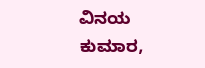ವಿನಯ ಕುಮಾರ,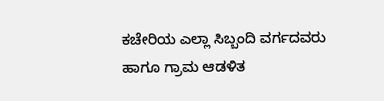ಕಚೇರಿಯ ಎಲ್ಲಾ ಸಿಬ್ಬಂದಿ ವರ್ಗದವರು ಹಾಗೂ ಗ್ರಾಮ ಆಡಳಿತ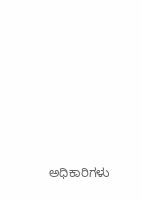ಅಧಿಕಾರಿಗಳು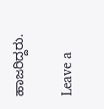ಹಾಜರಿದ್ದರು.

Leave a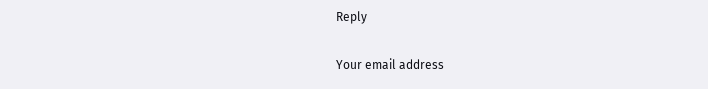Reply

Your email address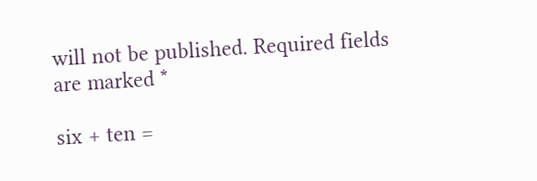will not be published. Required fields are marked *

six + ten =